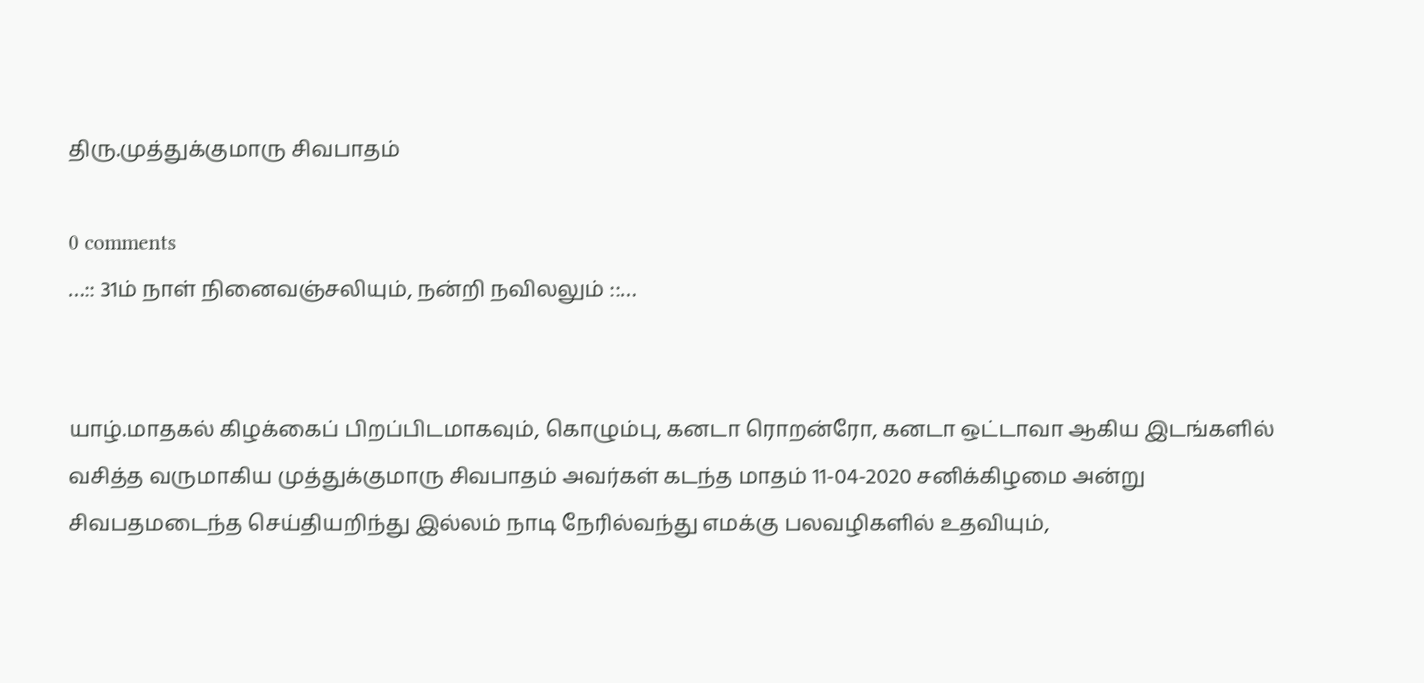திரு.முத்துக்குமாரு சிவபாதம்

0 comments
…:: 31ம் நாள் நினைவஞ்சலியும், நன்றி நவிலலும் ::…


யாழ்.மாதகல் கிழக்கைப் பிறப்பிடமாகவும், கொழும்பு, கனடா ரொறன்ரோ, கனடா ஒட்டாவா ஆகிய இடங்களில் வசித்த வருமாகிய முத்துக்குமாரு சிவபாதம் அவர்கள் கடந்த மாதம் 11-04-2020 சனிக்கிழமை அன்று சிவபதமடைந்த செய்தியறிந்து இல்லம் நாடி நேரில்வந்து எமக்கு பலவழிகளில் உதவியும்,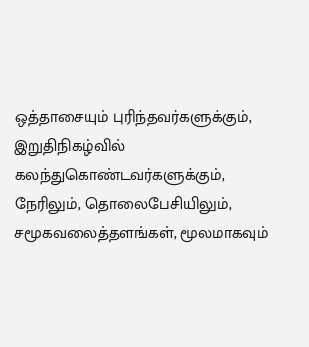ஒத்தாசையும் புரிந்தவர்களுக்கும், இறுதிநிகழ்வில் கலந்துகொண்டவர்களுக்கும், நேரிலும், தொலைபேசியிலும், சமூகவலைத்தளங்கள், மூலமாகவும்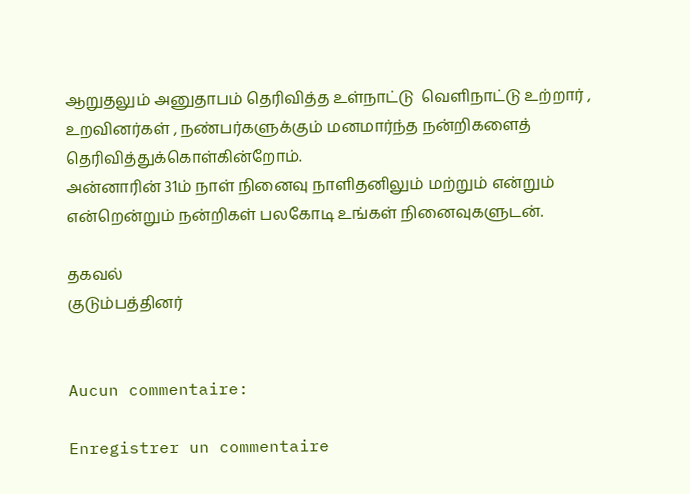ஆறுதலும் அனுதாபம் தெரிவித்த உள்நாட்டு  வெளிநாட்டு உற்றார் , உறவினர்கள் , நண்பர்களுக்கும் மனமார்ந்த நன்றிகளைத் தெரிவித்துக்கொள்கின்றோம்.
அன்னாரின் 31ம் நாள் நினைவு நாளிதனிலும் மற்றும் என்றும் என்றென்றும் நன்றிகள் பலகோடி உங்கள் நினைவுகளுடன்.

தகவல்
குடும்பத்தினர்


Aucun commentaire:

Enregistrer un commentaire